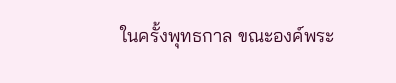ในครั้งพุทธกาล ขณะองค์พระ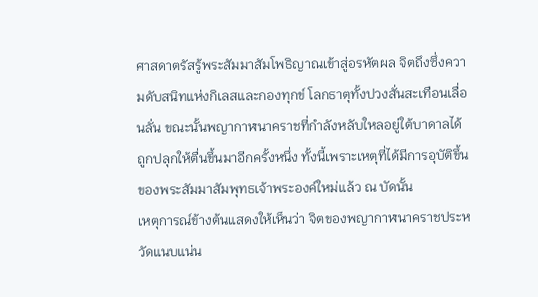ศาสดาตรัสรู้พระสัมมาสัมโพธิญาณเข้าสู่อรหัตผล จิตถึงซึ่งความดับสนิทแห่งกิเลสและกองทุกข์ โลกธาตุทั้งปวงสั่นสะเทือนเลื่อนลั่น ขณะนั้นพญากาฬนาคราชที่กำลังหลับใหลอยู่ใต้บาดาลได้ถูกปลุกให้ตื่นขึ้นมาอีกครั้งหนึ่ง ทั้งนี้เพราะเหตุที่ได้มีการอุบัติขึ้นของพระสัมมาสัมพุทธเจ้าพระองค์ใหม่แล้ว ณ บัดนั้น
เหตุการณ์ข้างต้นแสดงให้เห็นว่า จิตของพญากาฬนาคราชประหวัดแนบแน่น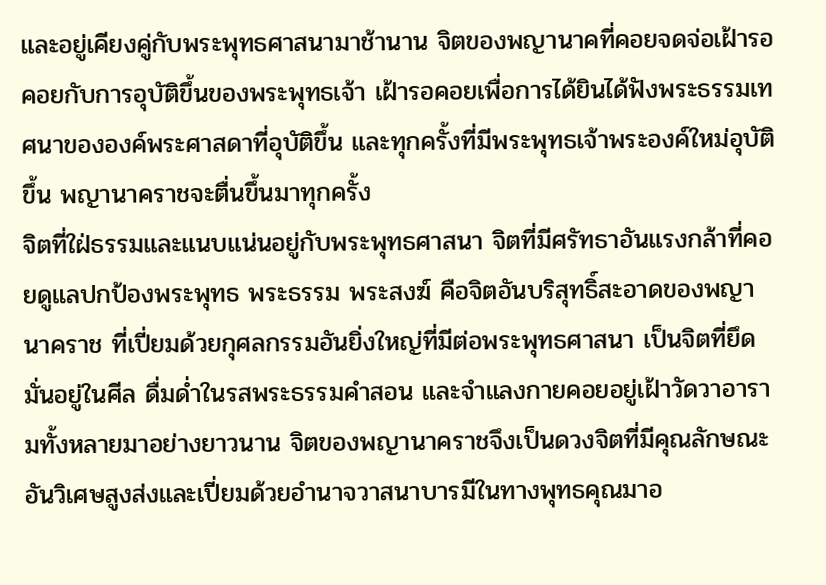และอยู่เคียงคู่กับพระพุทธศาสนามาช้านาน จิตของพญานาคที่คอยจดจ่อเฝ้ารอคอยกับการอุบัติขึ้นของพระพุทธเจ้า เฝ้ารอคอยเพื่อการได้ยินได้ฟังพระธรรมเทศนาขององค์พระศาสดาที่อุบัติขึ้น และทุกครั้งที่มีพระพุทธเจ้าพระองค์ใหม่อุบัติขึ้น พญานาคราชจะตื่นขึ้นมาทุกครั้ง
จิตที่ใฝ่ธรรมและแนบแน่นอยู่กับพระพุทธศาสนา จิตที่มีศรัทธาอันแรงกล้าที่คอยดูแลปกป้องพระพุทธ พระธรรม พระสงฆ์ คือจิตอันบริสุทธิ์สะอาดของพญานาคราช ที่เปี่ยมด้วยกุศลกรรมอันยิ่งใหญ่ที่มีต่อพระพุทธศาสนา เป็นจิตที่ยึดมั่นอยู่ในศีล ดื่มด่ำในรสพระธรรมคำสอน และจำแลงกายคอยอยู่เฝ้าวัดวาอารามทั้งหลายมาอย่างยาวนาน จิตของพญานาคราชจึงเป็นดวงจิตที่มีคุณลักษณะอันวิเศษสูงส่งและเปี่ยมด้วยอำนาจวาสนาบารมีในทางพุทธคุณมาอ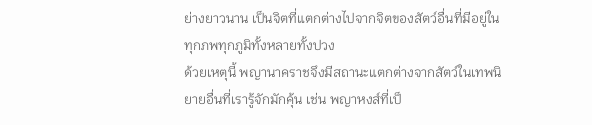ย่างยาวนาน เป็นจิตที่แตกต่างไปจากจิตของสัตว์อื่นที่มีอยู่ในทุกภพทุกภูมิทั้งหลายทั้งปวง
ด้วยเหตุนี้ พญานาคราชจึงมีสถานะแตกต่างจากสัตว์ในเทพนิยายอื่นที่เรารู้จักมักคุ้น เช่น พญาหงส์ที่เป็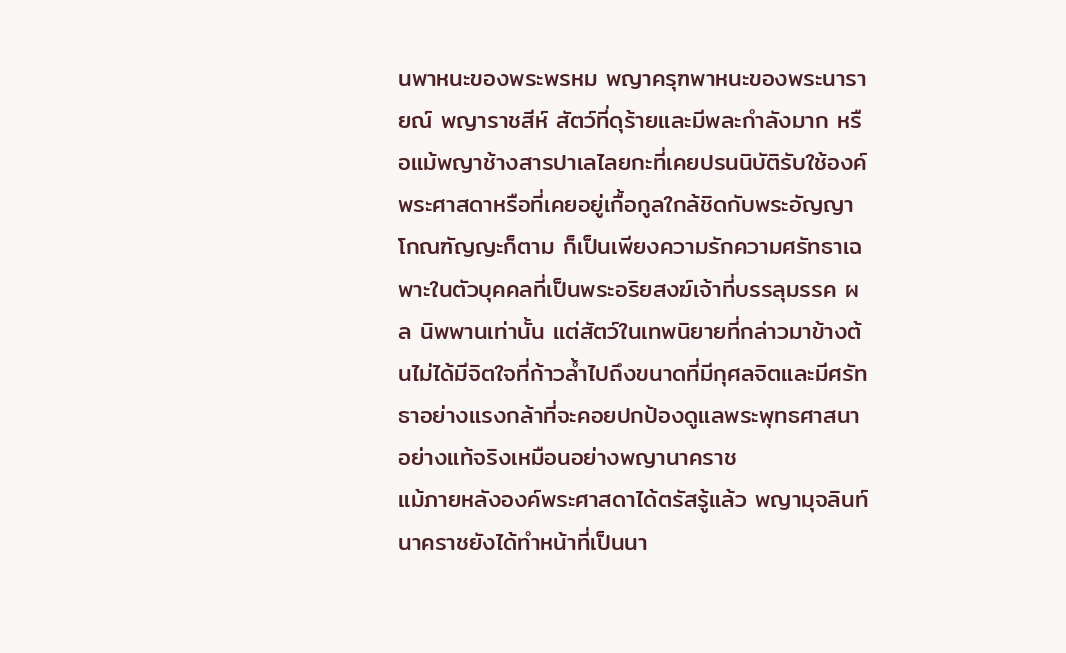นพาหนะของพระพรหม พญาครุฑพาหนะของพระนารายณ์ พญาราชสีห์ สัตว์ที่ดุร้ายและมีพละกำลังมาก หรือแม้พญาช้างสารปาเลไลยกะที่เคยปรนนิบัติรับใช้องค์พระศาสดาหรือที่เคยอยู่เกื้อกูลใกล้ชิดกับพระอัญญาโกณฑัญญะก็ตาม ก็เป็นเพียงความรักความศรัทธาเฉพาะในตัวบุคคลที่เป็นพระอริยสงฆ์เจ้าที่บรรลุมรรค ผล นิพพานเท่านั้น แต่สัตว์ในเทพนิยายที่กล่าวมาข้างต้นไม่ได้มีจิตใจที่ก้าวล้ำไปถึงขนาดที่มีกุศลจิตและมีศรัทธาอย่างแรงกล้าที่จะคอยปกป้องดูแลพระพุทธศาสนาอย่างแท้จริงเหมือนอย่างพญานาคราช
แม้ภายหลังองค์พระศาสดาได้ตรัสรู้แล้ว พญามุจลินท์นาคราชยังได้ทำหน้าที่เป็นนา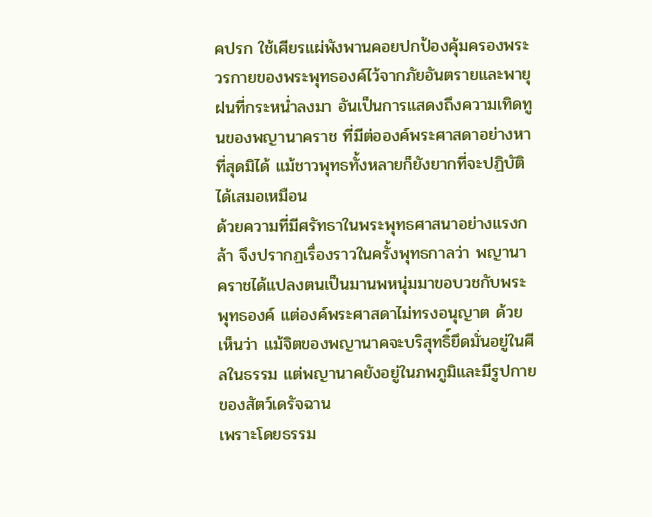คปรก ใช้เศียรแผ่พังพานคอยปกป้องคุ้มครองพระวรกายของพระพุทธองค์ไว้จากภัยอันตรายและพายุฝนที่กระหน่ำลงมา อันเป็นการแสดงถึงความเทิดทูนของพญานาคราช ที่มีต่อองค์พระศาสดาอย่างหาที่สุดมิได้ แม้ชาวพุทธทั้งหลายก็ยังยากที่จะปฏิบัติได้เสมอเหมือน
ด้วยความที่มีศรัทธาในพระพุทธศาสนาอย่างแรงกล้า จึงปรากฏเรื่องราวในครั้งพุทธกาลว่า พญานาคราชได้แปลงตนเป็นมานพหนุ่มมาขอบวชกับพระพุทธองค์ แต่องค์พระศาสดาไม่ทรงอนุญาต ด้วยเห็นว่า แม้จิตของพญานาคจะบริสุทธิ์ยึดมั่นอยู่ในศีลในธรรม แต่พญานาคยังอยู่ในภพภูมิและมีรูปกายของสัตว์เดรัจฉาน
เพราะโดยธรรม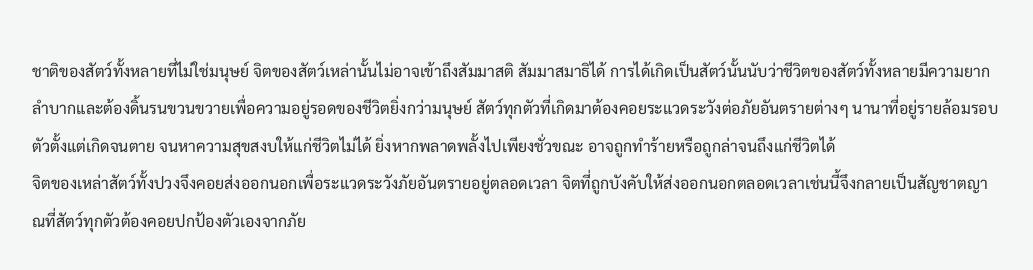ชาติของสัตว์ทั้งหลายที่ไม่ใช่มนุษย์ จิตของสัตว์เหล่านั้นไม่อาจเข้าถึงสัมมาสติ สัมมาสมาธิได้ การได้เกิดเป็นสัตว์นั้นนับว่าชีวิตของสัตว์ทั้งหลายมีความยากลำบากและต้องดิ้นรนขวนขวายเพื่อความอยู่รอดของชีวิตยิ่งกว่ามนุษย์ สัตว์ทุกตัวที่เกิดมาต้องคอยระแวดระวังต่อภัยอันตรายต่างๆ นานาที่อยู่รายล้อมรอบตัวตั้งแต่เกิดจนตาย จนหาความสุขสงบให้แก่ชีวิตไม่ได้ ยิ่งหากพลาดพลั้งไปเพียงชั่วขณะ อาจถูกทำร้ายหรือถูกล่าจนถึงแก่ชีวิตได้
จิตของเหล่าสัตว์ทั้งปวงจึงคอยส่งออกนอกเพื่อระแวดระวังภัยอันตรายอยู่ตลอดเวลา จิตที่ถูกบังคับให้ส่งออกนอกตลอดเวลาเช่นนี้จึงกลายเป็นสัญชาตญาณที่สัตว์ทุกตัวต้องคอยปกป้องตัวเองจากภัย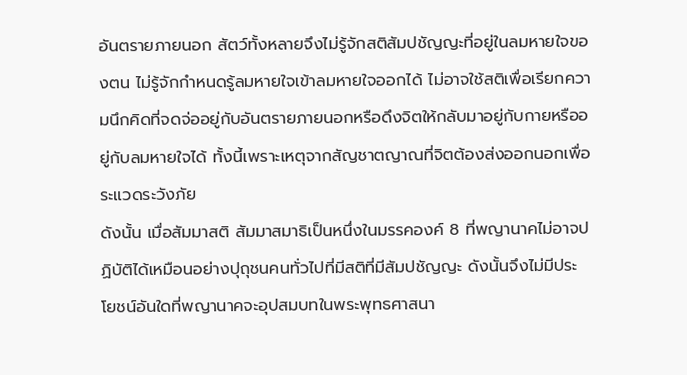อันตรายภายนอก สัตว์ทั้งหลายจึงไม่รู้จักสติสัมปชัญญะที่อยู่ในลมหายใจของตน ไม่รู้จักกำหนดรู้ลมหายใจเข้าลมหายใจออกได้ ไม่อาจใช้สติเพื่อเรียกความนึกคิดที่จดจ่ออยู่กับอันตรายภายนอกหรือดึงจิตให้กลับมาอยู่กับกายหรืออยู่กับลมหายใจได้ ทั้งนี้เพราะเหตุจากสัญชาตญาณที่จิตต้องส่งออกนอกเพื่อระแวดระวังภัย
ดังนั้น เมื่อสัมมาสติ สัมมาสมาธิเป็นหนึ่งในมรรคองค์ 8 ที่พญานาคไม่อาจปฏิบัติได้เหมือนอย่างปุถุชนคนทั่วไปที่มีสติที่มีสัมปชัญญะ ดังนั้นจึงไม่มีประโยชน์อันใดที่พญานาคจะอุปสมบทในพระพุทธศาสนา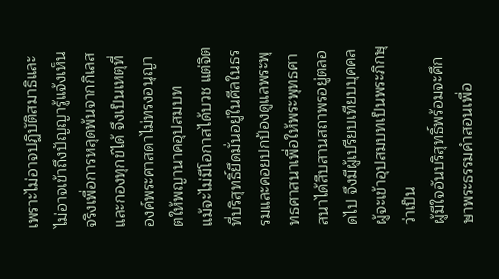เพราะไม่อาจปฏิบัติสมาธิและไม่อาจเข้าถึงปัญญารู้แจ้งเห็นจริงเพื่อการหลุดพ้นจากกิเลสและกองทุกข์ได้ จึงเป็นเหตุที่องค์พระศาสดาไม่ทรงอนุญาตให้พญานาคอุปสมบท
แม้จะไม่มีโอกาสได้บวช แต่จิตที่บริสุทธิ์ยึดมั่นอยู่ในศีลในธรรมและคอยปกป้องดูแลพระพุทธศาสนาเพื่อให้พระพุทธศาสนาได้สืบสานสถาพรอยู่ตลอดไป จึงมีผู้เปรียบเทียบบุคคลผู้จะเข้าอุปสมบทเป็นพระภิกษุ ว่าเป็น
ผู้มีใจอันบริสุทธิ์พร้อมจะศึกษาพระธรรมคำสอนเพื่อ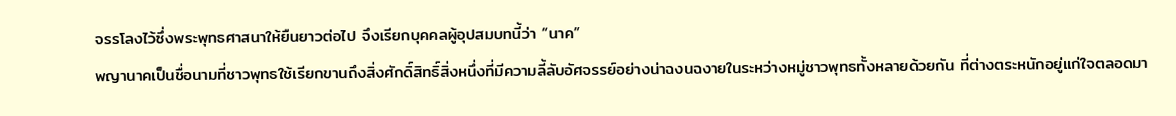จรรโลงไว้ซึ่งพระพุทธศาสนาให้ยืนยาวต่อไป จึงเรียกบุคคลผู้อุปสมบทนี้ว่า “นาค”
พญานาคเป็นชื่อนามที่ชาวพุทธใช้เรียกขานถึงสิ่งศักดิ์สิทธิ์สิ่งหนึ่งที่มีความลี้ลับอัศจรรย์อย่างน่าฉงนฉงายในระหว่างหมู่ชาวพุทธทั้งหลายด้วยกัน ที่ต่างตระหนักอยู่แก่ใจตลอดมา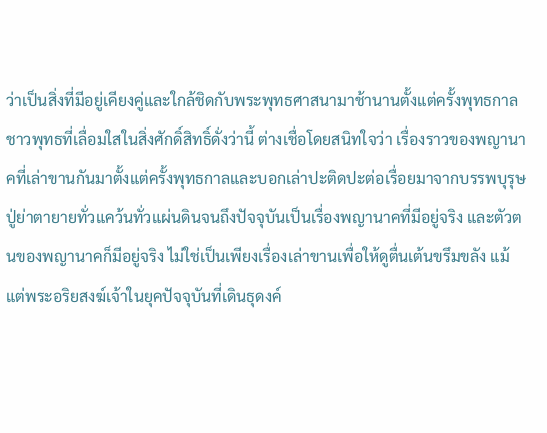ว่าเป็นสิ่งที่มีอยู่เคียงคู่และใกล้ชิดกับพระพุทธศาสนามาช้านานตั้งแต่ครั้งพุทธกาล ชาวพุทธที่เลื่อมใสในสิ่งศักดิ์สิทธิ์ดั่งว่านี้ ต่างเชื่อโดยสนิทใจว่า เรื่องราวของพญานาคที่เล่าขานกันมาตั้งแต่ครั้งพุทธกาลและบอกเล่าปะติดปะต่อเรื่อยมาจากบรรพบุรุษปู่ย่าตายายทั่วแคว้นทั่วแผ่นดินจนถึงปัจจุบันเป็นเรื่องพญานาคที่มีอยู่จริง และตัวตนของพญานาคก็มีอยู่จริง ไม่ใช่เป็นเพียงเรื่องเล่าขานเพื่อให้ดูตื่นเต้นขรึมขลัง แม้แต่พระอริยสงฆ์เจ้าในยุคปัจจุบันที่เดินธุดงค์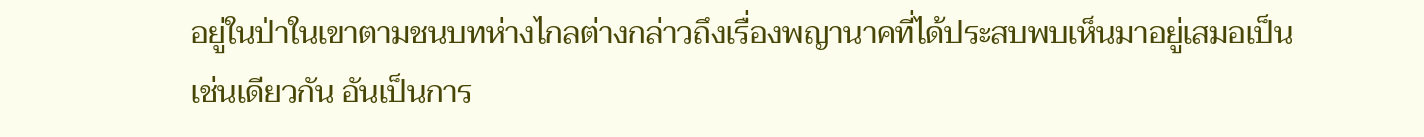อยู่ในป่าในเขาตามชนบทห่างไกลต่างกล่าวถึงเรื่องพญานาคที่ได้ประสบพบเห็นมาอยู่เสมอเป็น
เช่นเดียวกัน อันเป็นการ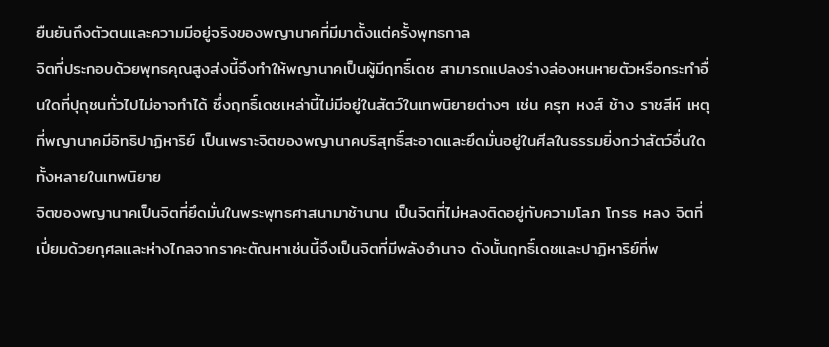ยืนยันถึงตัวตนและความมีอยู่จริงของพญานาคที่มีมาตั้งแต่ครั้งพุทธกาล
จิตที่ประกอบด้วยพุทธคุณสูงส่งนี้จึงทำให้พญานาคเป็นผู้มีฤทธิ์เดช สามารถแปลงร่างล่องหนหายตัวหรือกระทำอื่นใดที่ปุถุชนทั่วไปไม่อาจทำได้ ซึ่งฤทธิ์เดชเหล่านี้ไม่มีอยู่ในสัตว์ในเทพนิยายต่างๆ เช่น ครุฑ หงส์ ช้าง ราชสีห์ เหตุที่พญานาคมีอิทธิปาฏิหาริย์ เป็นเพราะจิตของพญานาคบริสุทธิ์สะอาดและยึดมั่นอยู่ในศีลในธรรมยิ่งกว่าสัตว์อื่นใดทั้งหลายในเทพนิยาย
จิตของพญานาคเป็นจิตที่ยึดมั่นในพระพุทธศาสนามาช้านาน เป็นจิตที่ไม่หลงติดอยู่กับความโลภ โกรธ หลง จิตที่เปี่ยมด้วยกุศลและห่างไกลจากราคะตัณหาเช่นนี้จึงเป็นจิตที่มีพลังอำนาจ ดังนั้นฤทธิ์เดชและปาฏิหาริย์ที่พ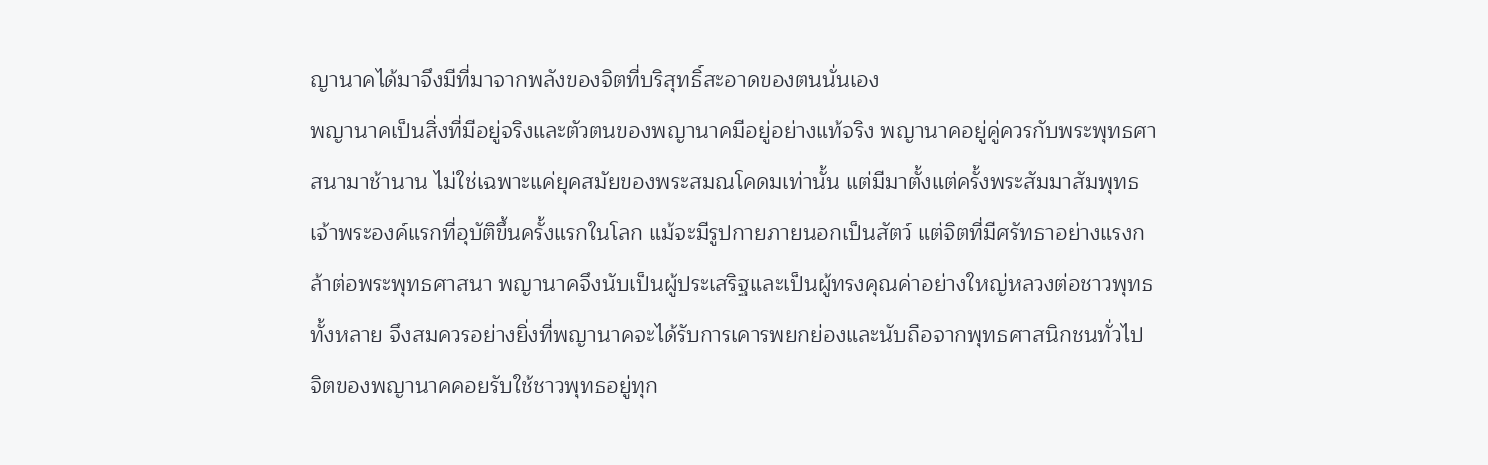ญานาคได้มาจึงมีที่มาจากพลังของจิตที่บริสุทธิ์สะอาดของตนนั่นเอง
พญานาคเป็นสิ่งที่มีอยู่จริงและตัวตนของพญานาคมีอยู่อย่างแท้จริง พญานาคอยู่คู่ควรกับพระพุทธศาสนามาช้านาน ไม่ใช่เฉพาะแค่ยุคสมัยของพระสมณโคดมเท่านั้น แต่มีมาตั้งแต่ครั้งพระสัมมาสัมพุทธเจ้าพระองค์แรกที่อุบัติขึ้นครั้งแรกในโลก แม้จะมีรูปกายภายนอกเป็นสัตว์ แต่จิตที่มีศรัทธาอย่างแรงกล้าต่อพระพุทธศาสนา พญานาคจึงนับเป็นผู้ประเสริฐและเป็นผู้ทรงคุณค่าอย่างใหญ่หลวงต่อชาวพุทธทั้งหลาย จึงสมควรอย่างยิ่งที่พญานาคจะได้รับการเคารพยกย่องและนับถือจากพุทธศาสนิกชนทั่วไป
จิตของพญานาคคอยรับใช้ชาวพุทธอยู่ทุก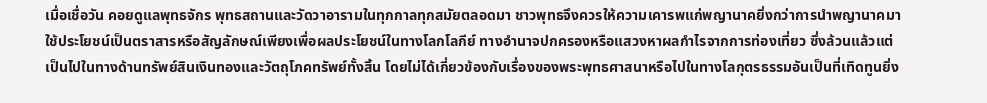เมื่อเชื่อวัน คอยดูแลพุทธจักร พุทธสถานและวัดวาอารามในทุกกาลทุกสมัยตลอดมา ชาวพุทธจึงควรให้ความเคารพแก่พญานาคยิ่งกว่าการนำพญานาคมาใช้ประโยชน์เป็นตราสารหรือสัญลักษณ์เพียงเพื่อผลประโยชน์ในทางโลกโลกีย์ ทางอำนาจปกครองหรือแสวงหาผลกำไรจากการท่องเที่ยว ซึ่งล้วนแล้วแต่เป็นไปในทางด้านทรัพย์สินเงินทองและวัตถุโภคทรัพย์ทั้งสิ้น โดยไม่ได้เกี่ยวข้องกับเรื่องของพระพุทธศาสนาหรือไปในทางโลกุตรธรรมอันเป็นที่เทิดทูนยิ่ง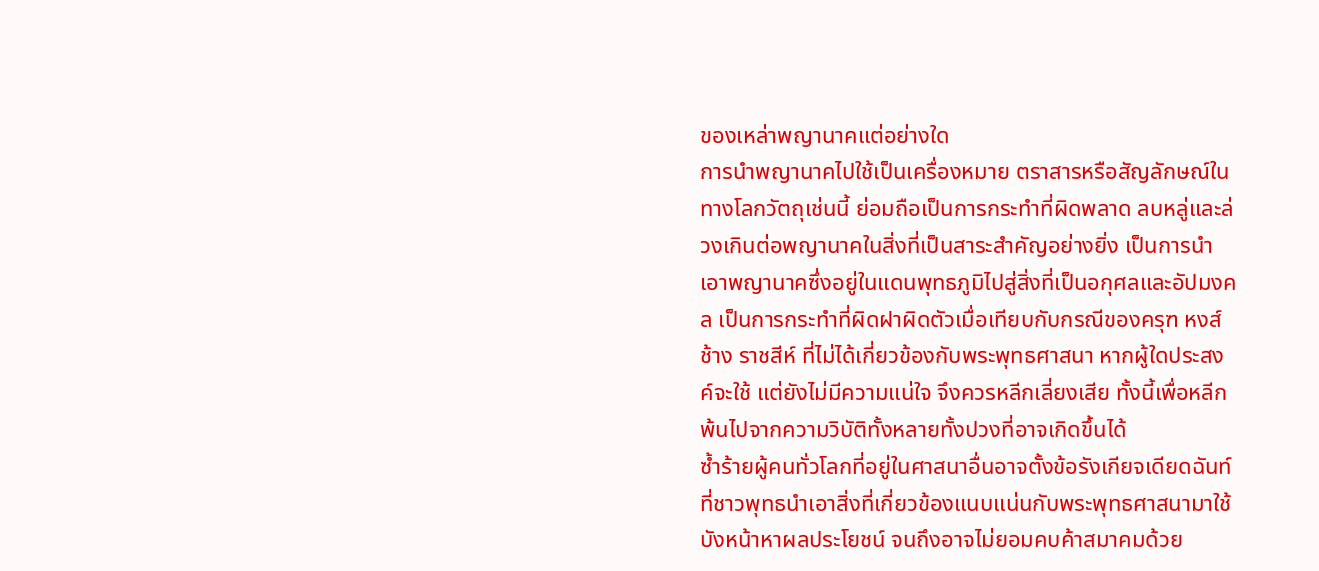ของเหล่าพญานาคแต่อย่างใด
การนำพญานาคไปใช้เป็นเครื่องหมาย ตราสารหรือสัญลักษณ์ในทางโลกวัตถุเช่นนี้ ย่อมถือเป็นการกระทำที่ผิดพลาด ลบหลู่และล่วงเกินต่อพญานาคในสิ่งที่เป็นสาระสำคัญอย่างยิ่ง เป็นการนำเอาพญานาคซึ่งอยู่ในแดนพุทธภูมิไปสู่สิ่งที่เป็นอกุศลและอัปมงคล เป็นการกระทำที่ผิดฝาผิดตัวเมื่อเทียบกับกรณีของครุฑ หงส์ ช้าง ราชสีห์ ที่ไม่ได้เกี่ยวข้องกับพระพุทธศาสนา หากผู้ใดประสงค์จะใช้ แต่ยังไม่มีความแน่ใจ จึงควรหลีกเลี่ยงเสีย ทั้งนี้เพื่อหลีกพ้นไปจากความวิบัติทั้งหลายทั้งปวงที่อาจเกิดขึ้นได้
ซ้ำร้ายผู้คนทั่วโลกที่อยู่ในศาสนาอื่นอาจตั้งข้อรังเกียจเดียดฉันท์ที่ชาวพุทธนำเอาสิ่งที่เกี่ยวข้องแนบแน่นกับพระพุทธศาสนามาใช้บังหน้าหาผลประโยชน์ จนถึงอาจไม่ยอมคบค้าสมาคมด้วย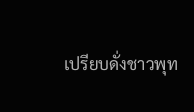เปรียบดั่งชาวพุท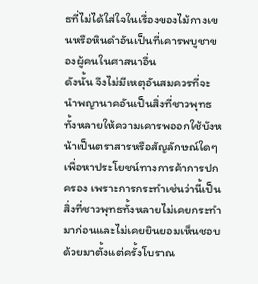ธที่ไม่ได้ใส่ใจในเรื่องของไม้กางเขนหรือหินดำอันเป็นที่เคารพบูชาของผู้คนในศาสนาอื่น
ดังนั้น จึงไม่มีเหตุอันสมควรที่จะนำพญานาคอันเป็นสิ่งที่ชาวพุทธทั้งหลายให้ความเคารพออกใช้บังหน้าเป็นตราสารหรือสัญลักษณ์ใดๆ เพื่อหาประโยชน์ทางการค้าการปกครอง เพราะการกระทำเช่นว่านี้เป็นสิ่งที่ชาวพุทธทั้งหลายไม่เคยกระทำมาก่อนและไม่เคยยินยอมเห็นชอบด้วยมาตั้งแต่ครั้งโบราณ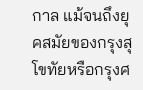กาล แม้จนถึงยุคสมัยของกรุงสุโขทัยหรือกรุงศ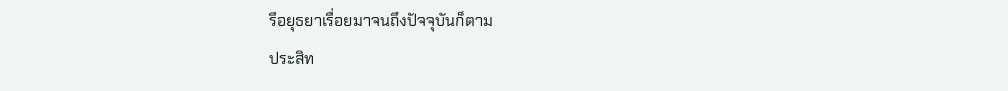รีอยุธยาเรื่อยมาจนถึงปัจจุบันก็ตาม
ประสิท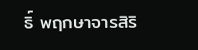ธิ์ พฤกษาจารสิริ